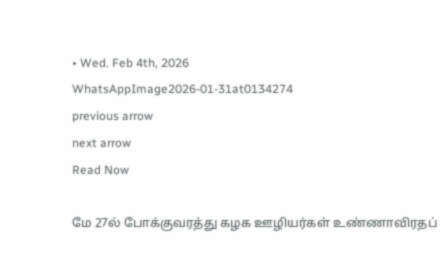• Wed. Feb 4th, 2026
WhatsAppImage2026-01-31at0134274
previous arrow
next arrow
Read Now

மே 27ல் போக்குவரத்து கழக ஊழியர்கள் உண்ணாவிரதப்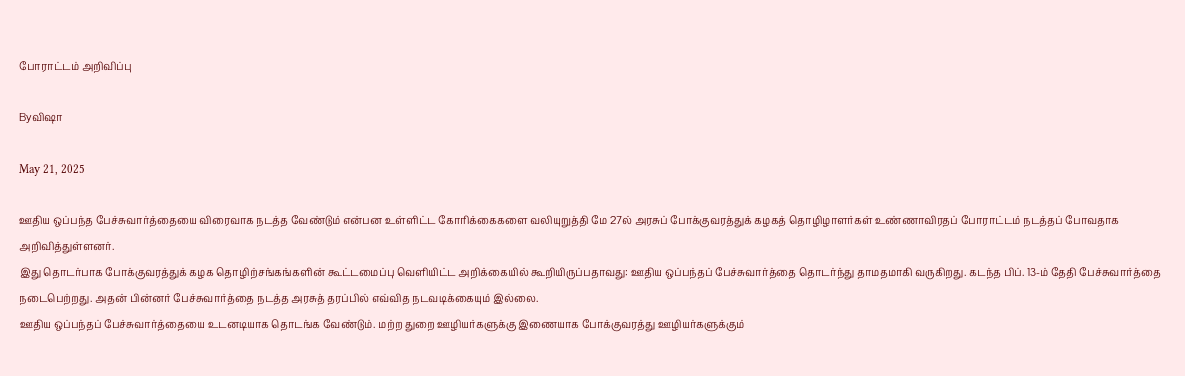போராட்டம் அறிவிப்பு

Byவிஷா

May 21, 2025

ஊதிய ஒப்பந்த பேச்சுவார்த்தையை விரைவாக நடத்த வேண்டும் என்பன உள்ளிட்ட கோரிக்கைகளை வலியுறுத்தி மே 27ல் அரசுப் போக்குவரத்துக் கழகத் தொழிழாளர்கள் உண்ணாவிரதப் போராட்டம் நடத்தப் போவதாக அறிவித்துள்ளனர்.
இது தொடர்பாக போக்குவரத்துக் கழக தொழிற்சங்கங்களின் கூட்டமைப்பு வெளியிட்ட அறிக்கையில் கூறியிருப்பதாவது: ஊதிய ஒப்பந்தப் பேச்சுவார்த்தை தொடர்ந்து தாமதமாகி வருகிறது. கடந்த பிப். 13-ம் தேதி பேச்சுவார்த்தை நடைபெற்றது. அதன் பின்னர் பேச்சுவார்த்தை நடத்த அரசுத் தரப்பில் எவ்வித நடவடிக்கையும் இல்லை.
ஊதிய ஒப்பந்தப் பேச்சுவார்த்தையை உடனடியாக தொடங்க வேண்டும். மற்ற துறை ஊழியர்களுக்கு இணையாக போக்குவரத்து ஊழியர்களுக்கும்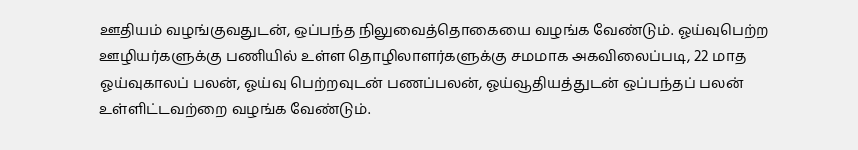ஊதியம் வழங்குவதுடன், ஒப்பந்த நிலுவைத்தொகையை வழங்க வேண்டும். ஓய்வுபெற்ற ஊழியர்களுக்கு பணியில் உள்ள தொழிலாளர்களுக்கு சமமாக அகவிலைப்படி, 22 மாத ஓய்வுகாலப் பலன், ஓய்வு பெற்றவுடன் பணப்பலன், ஓய்வூதியத்துடன் ஒப்பந்தப் பலன் உள்ளிட்டவற்றை வழங்க வேண்டும்.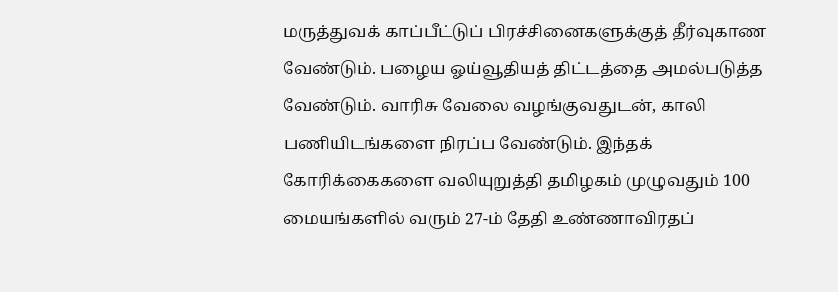மருத்துவக் காப்பீட்டுப் பிரச்சினைகளுக்குத் தீர்வுகாண வேண்டும். பழைய ஓய்வூதியத் திட்டத்தை அமல்படுத்த வேண்டும். வாரிசு வேலை வழங்குவதுடன், காலி பணியிடங்களை நிரப்ப வேண்டும். இந்தக் கோரிக்கைகளை வலியுறுத்தி தமிழகம் முழுவதும் 100 மையங்களில் வரும் 27-ம் தேதி உண்ணாவிரதப்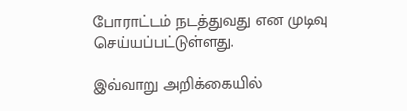போராட்டம் நடத்துவது என முடிவு செய்யப்பட்டுள்ளது.

இவ்வாறு அறிக்கையில்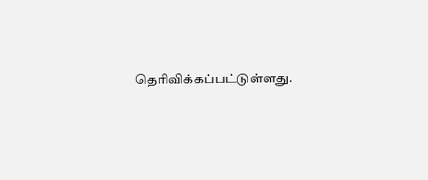தெரிவிக்கப்பட்டுள்ளது.